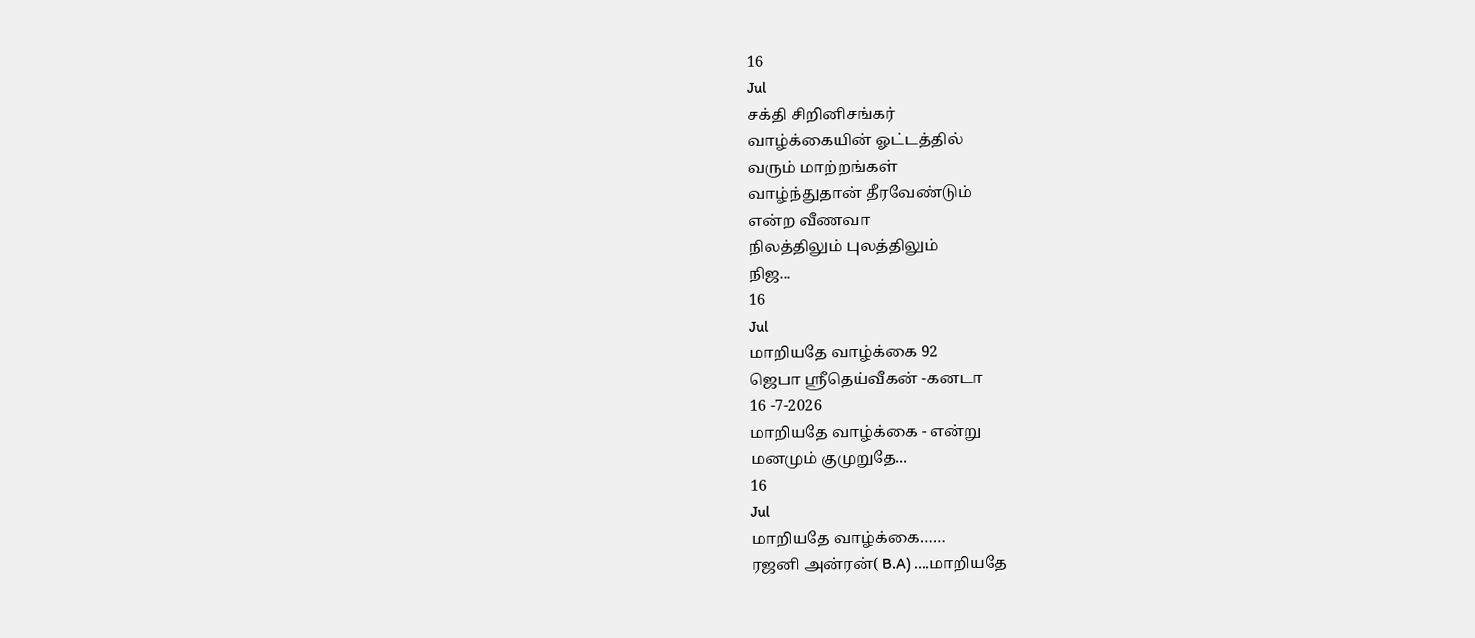16
Jul
சக்தி சிறினிசங்கர்
வாழ்க்கையின் ஓட்டத்தில்
வரும் மாற்றங்கள்
வாழ்ந்துதான் தீரவேண்டும்
என்ற வீணவா
நிலத்திலும் புலத்திலும்
நிஜ...
16
Jul
மாறியதே வாழ்க்கை 92
ஜெபா ஸ்ரீதெய்வீகன் -கனடா
16 -7-2026
மாறியதே வாழ்க்கை - என்று
மனமும் குமுறுதே...
16
Jul
மாறியதே வாழ்க்கை……
ரஜனி அன்ரன்( B.A) ....மாறியதே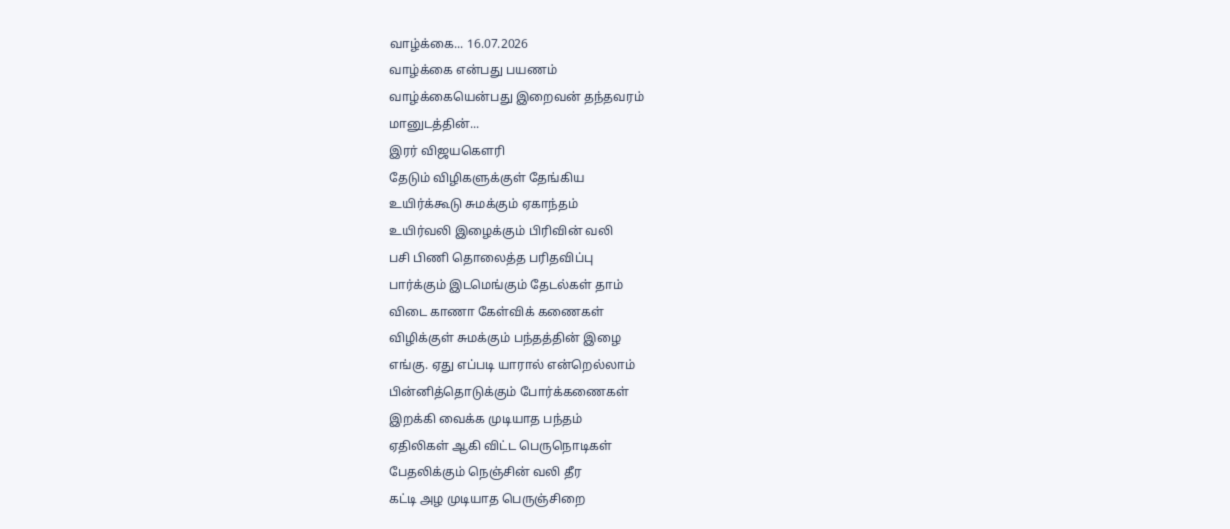வாழ்க்கை... 16.07.2026
வாழ்க்கை என்பது பயணம்
வாழ்க்கையென்பது இறைவன் தந்தவரம்
மானுடத்தின்...
இரர் விஜயகௌரி
தேடும் விழிகளுக்குள் தேங்கிய
உயிர்க்கூடு சுமக்கும் ஏகாந்தம்
உயிர்வலி இழைக்கும் பிரிவின் வலி
பசி பிணி தொலைத்த பரிதவிப்பு
பார்க்கும் இடமெங்கும் தேடல்கள் தாம்
விடை காணா கேள்விக் கணைகள்
விழிக்குள் சுமக்கும் பந்தத்தின் இழை
எங்கு. ஏது எப்படி யாரால் என்றெல்லாம்
பின்னித்தொடுக்கும் போர்க்கணைகள்
இறக்கி வைக்க முடியாத பந்தம்
ஏதிலிகள் ஆகி விட்ட பெருநொடிகள்
பேதலிக்கும் நெஞ்சின் வலி தீர
கட்டி அழ முடியாத பெருஞ்சிறை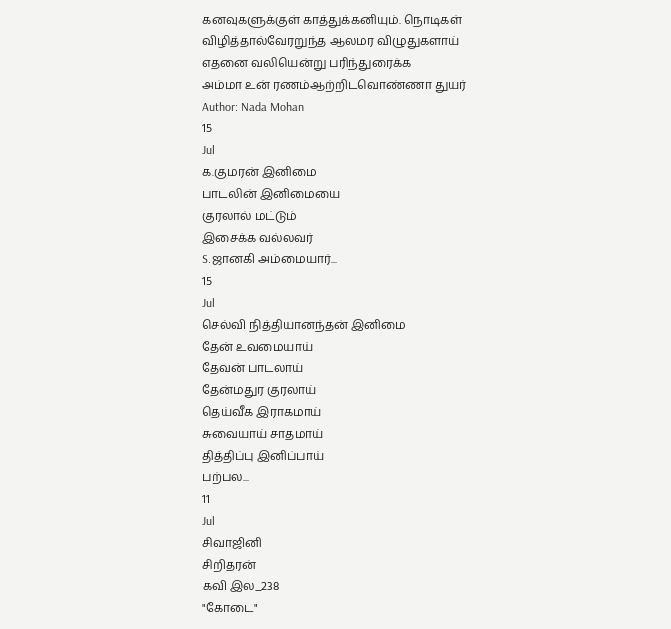கனவுகளுக்குள் காத்துக்கனியும். நொடிகள்
விழித்தால்வேரறுந்த ஆலமர விழுதுகளாய்
எதனை வலியென்று பரிந்துரைக்க
அம்மா உன் ரணம்ஆற்றிடவொண்ணா துயர்
Author: Nada Mohan
15
Jul
க.குமரன் இனிமை
பாடலின் இனிமையை
குரலால் மட்டும்
இசைக்க வல்லவர்
S.ஜானகி அம்மையார்...
15
Jul
செல்வி நித்தியானந்தன் இனிமை
தேன் உவமையாய்
தேவன் பாடலாய்
தேன்மதுர குரலாய்
தெய்வீக இராகமாய்
சுவையாய் சாதமாய்
தித்திப்பு இனிப்பாய்
பற்பல...
11
Jul
சிவாஜினி
சிறிதரன்
கவி இல_238
"கோடை"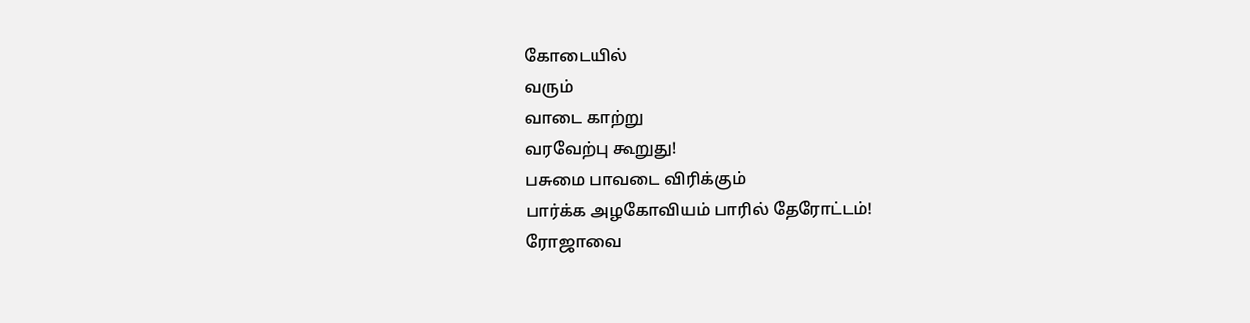கோடையில்
வரும்
வாடை காற்று
வரவேற்பு கூறுது!
பசுமை பாவடை விரிக்கும்
பார்க்க அழகோவியம் பாரில் தேரோட்டம்!
ரோஜாவை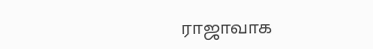ராஜாவாக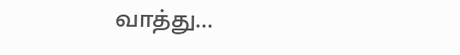வாத்து...